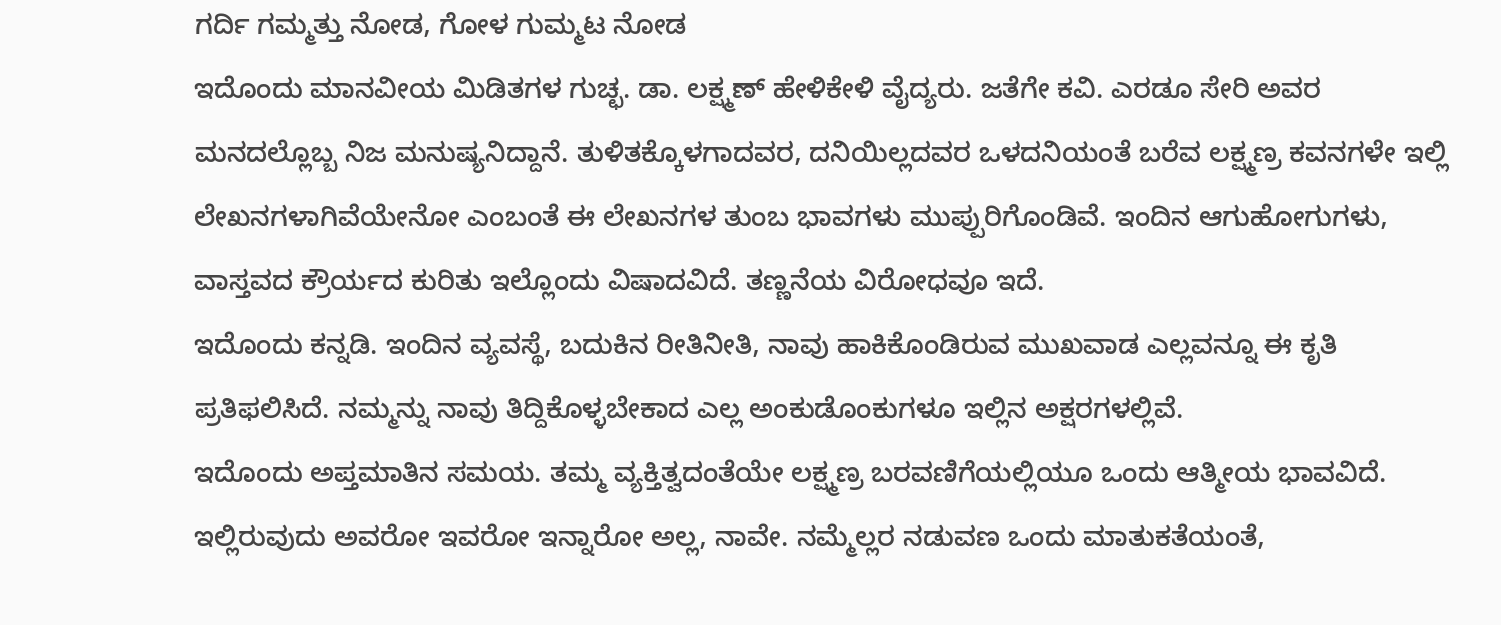ಗರ್ದಿ ಗಮ್ಮತ್ತು ನೋಡ, ಗೋಳ ಗುಮ್ಮಟ ನೋಡ
ಇದೊಂದು ಮಾನವೀಯ ಮಿಡಿತಗಳ ಗುಚ್ಛ. ಡಾ. ಲಕ್ಷ್ಮಣ್ ಹೇಳಿಕೇಳಿ ವೈದ್ಯರು. ಜತೆಗೇ ಕವಿ. ಎರಡೂ ಸೇರಿ ಅವರ ಮನದಲ್ಲೊಬ್ಬ ನಿಜ ಮನುಷ್ಯನಿದ್ದಾನೆ. ತುಳಿತಕ್ಕೊಳಗಾದವರ, ದನಿಯಿಲ್ಲದವರ ಒಳದನಿಯಂತೆ ಬರೆವ ಲಕ್ಷ್ಮಣ್ರ ಕವನಗಳೇ ಇಲ್ಲಿ ಲೇಖನಗಳಾಗಿವೆಯೇನೋ ಎಂಬಂತೆ ಈ ಲೇಖನಗಳ ತುಂಬ ಭಾವಗಳು ಮುಪ್ಪುರಿಗೊಂಡಿವೆ. ಇಂದಿನ ಆಗುಹೋಗುಗಳು, ವಾಸ್ತವದ ಕ್ರೌರ್ಯದ ಕುರಿತು ಇಲ್ಲೊಂದು ವಿಷಾದವಿದೆ. ತಣ್ಣನೆಯ ವಿರೋಧವೂ ಇದೆ.
ಇದೊಂದು ಕನ್ನಡಿ. ಇಂದಿನ ವ್ಯವಸ್ಥೆ, ಬದುಕಿನ ರೀತಿನೀತಿ, ನಾವು ಹಾಕಿಕೊಂಡಿರುವ ಮುಖವಾಡ ಎಲ್ಲವನ್ನೂ ಈ ಕೃತಿ ಪ್ರತಿಫಲಿಸಿದೆ. ನಮ್ಮನ್ನು ನಾವು ತಿದ್ದಿಕೊಳ್ಳಬೇಕಾದ ಎಲ್ಲ ಅಂಕುಡೊಂಕುಗಳೂ ಇಲ್ಲಿನ ಅಕ್ಷರಗಳಲ್ಲಿವೆ.
ಇದೊಂದು ಅಪ್ತಮಾತಿನ ಸಮಯ. ತಮ್ಮ ವ್ಯಕ್ತಿತ್ವದಂತೆಯೇ ಲಕ್ಷ್ಮಣ್ರ ಬರವಣಿಗೆಯಲ್ಲಿಯೂ ಒಂದು ಆತ್ಮೀಯ ಭಾವವಿದೆ. ಇಲ್ಲಿರುವುದು ಅವರೋ ಇವರೋ ಇನ್ನಾರೋ ಅಲ್ಲ, ನಾವೇ. ನಮ್ಮೆಲ್ಲರ ನಡುವಣ ಒಂದು ಮಾತುಕತೆಯಂತೆ,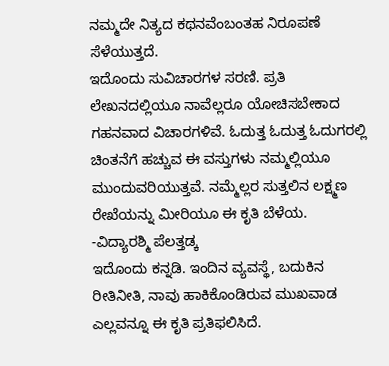ನಮ್ಮದೇ ನಿತ್ಯದ ಕಥನವೆಂಬಂತಹ ನಿರೂಪಣೆ ಸೆಳೆಯುತ್ತದೆ.
ಇದೊಂದು ಸುವಿಚಾರಗಳ ಸರಣಿ. ಪ್ರತಿ ಲೇಖನದಲ್ಲಿಯೂ ನಾವೆಲ್ಲರೂ ಯೋಚಿಸಬೇಕಾದ ಗಹನವಾದ ವಿಚಾರಗಳಿವೆ. ಓದುತ್ತ ಓದುತ್ತ ಓದುಗರಲ್ಲಿ ಚಿಂತನೆಗೆ ಹಚ್ಚುವ ಈ ವಸ್ತುಗಳು ನಮ್ಮಲ್ಲಿಯೂ ಮುಂದುವರಿಯುತ್ತವೆ. ನಮ್ಮೆಲ್ಲರ ಸುತ್ತಲಿನ ಲಕ್ಷ್ಮಣ ರೇಖೆಯನ್ನು ಮೀರಿಯೂ ಈ ಕೃತಿ ಬೆಳೆಯ.
-ವಿದ್ಯಾರಶ್ಮಿ ಪೆಲತ್ತಡ್ಕ
ಇದೊಂದು ಕನ್ನಡಿ. ಇಂದಿನ ವ್ಯವಸ್ಥೆ, ಬದುಕಿನ ರೀತಿನೀತಿ, ನಾವು ಹಾಕಿಕೊಂಡಿರುವ ಮುಖವಾಡ ಎಲ್ಲವನ್ನೂ ಈ ಕೃತಿ ಪ್ರತಿಫಲಿಸಿದೆ.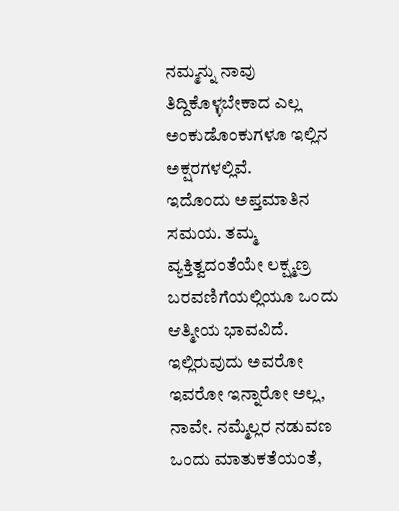ನಮ್ಮನ್ನು ನಾವು ತಿದ್ದಿಕೊಳ್ಳಬೇಕಾದ ಎಲ್ಲ ಅಂಕುಡೊಂಕುಗಳೂ ಇಲ್ಲಿನ ಅಕ್ಷರಗಳಲ್ಲಿವೆ.
ಇದೊಂದು ಅಪ್ತಮಾತಿನ ಸಮಯ. ತಮ್ಮ ವ್ಯಕ್ತಿತ್ವದಂತೆಯೇ ಲಕ್ಷ್ಮಣ್ರ ಬರವಣಿಗೆಯಲ್ಲಿಯೂ ಒಂದು ಆತ್ಮೀಯ ಭಾವವಿದೆ. ಇಲ್ಲಿರುವುದು ಅವರೋ ಇವರೋ ಇನ್ನಾರೋ ಅಲ್ಲ, ನಾವೇ. ನಮ್ಮೆಲ್ಲರ ನಡುವಣ ಒಂದು ಮಾತುಕತೆಯಂತೆ,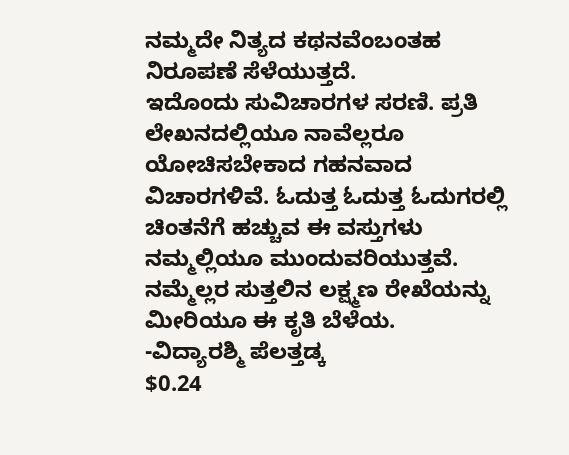ನಮ್ಮದೇ ನಿತ್ಯದ ಕಥನವೆಂಬಂತಹ ನಿರೂಪಣೆ ಸೆಳೆಯುತ್ತದೆ.
ಇದೊಂದು ಸುವಿಚಾರಗಳ ಸರಣಿ. ಪ್ರತಿ ಲೇಖನದಲ್ಲಿಯೂ ನಾವೆಲ್ಲರೂ ಯೋಚಿಸಬೇಕಾದ ಗಹನವಾದ ವಿಚಾರಗಳಿವೆ. ಓದುತ್ತ ಓದುತ್ತ ಓದುಗರಲ್ಲಿ ಚಿಂತನೆಗೆ ಹಚ್ಚುವ ಈ ವಸ್ತುಗಳು ನಮ್ಮಲ್ಲಿಯೂ ಮುಂದುವರಿಯುತ್ತವೆ. ನಮ್ಮೆಲ್ಲರ ಸುತ್ತಲಿನ ಲಕ್ಷ್ಮಣ ರೇಖೆಯನ್ನು ಮೀರಿಯೂ ಈ ಕೃತಿ ಬೆಳೆಯ.
-ವಿದ್ಯಾರಶ್ಮಿ ಪೆಲತ್ತಡ್ಕ
$0.24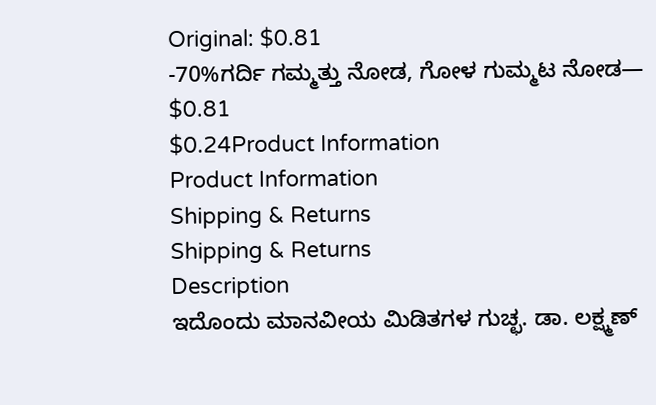Original: $0.81
-70%ಗರ್ದಿ ಗಮ್ಮತ್ತು ನೋಡ, ಗೋಳ ಗುಮ್ಮಟ ನೋಡ—
$0.81
$0.24Product Information
Product Information
Shipping & Returns
Shipping & Returns
Description
ಇದೊಂದು ಮಾನವೀಯ ಮಿಡಿತಗಳ ಗುಚ್ಛ. ಡಾ. ಲಕ್ಷ್ಮಣ್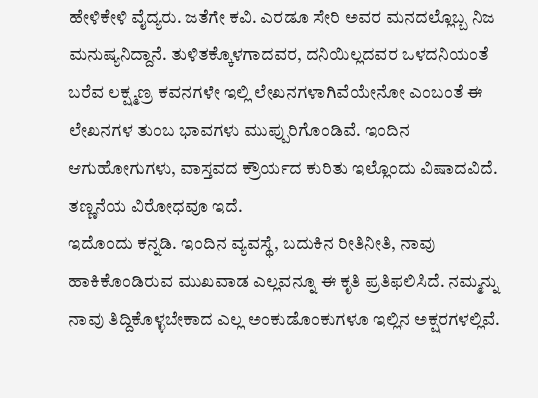ಹೇಳಿಕೇಳಿ ವೈದ್ಯರು. ಜತೆಗೇ ಕವಿ. ಎರಡೂ ಸೇರಿ ಅವರ ಮನದಲ್ಲೊಬ್ಬ ನಿಜ ಮನುಷ್ಯನಿದ್ದಾನೆ. ತುಳಿತಕ್ಕೊಳಗಾದವರ, ದನಿಯಿಲ್ಲದವರ ಒಳದನಿಯಂತೆ ಬರೆವ ಲಕ್ಷ್ಮಣ್ರ ಕವನಗಳೇ ಇಲ್ಲಿ ಲೇಖನಗಳಾಗಿವೆಯೇನೋ ಎಂಬಂತೆ ಈ ಲೇಖನಗಳ ತುಂಬ ಭಾವಗಳು ಮುಪ್ಪುರಿಗೊಂಡಿವೆ. ಇಂದಿನ ಆಗುಹೋಗುಗಳು, ವಾಸ್ತವದ ಕ್ರೌರ್ಯದ ಕುರಿತು ಇಲ್ಲೊಂದು ವಿಷಾದವಿದೆ. ತಣ್ಣನೆಯ ವಿರೋಧವೂ ಇದೆ.
ಇದೊಂದು ಕನ್ನಡಿ. ಇಂದಿನ ವ್ಯವಸ್ಥೆ, ಬದುಕಿನ ರೀತಿನೀತಿ, ನಾವು ಹಾಕಿಕೊಂಡಿರುವ ಮುಖವಾಡ ಎಲ್ಲವನ್ನೂ ಈ ಕೃತಿ ಪ್ರತಿಫಲಿಸಿದೆ. ನಮ್ಮನ್ನು ನಾವು ತಿದ್ದಿಕೊಳ್ಳಬೇಕಾದ ಎಲ್ಲ ಅಂಕುಡೊಂಕುಗಳೂ ಇಲ್ಲಿನ ಅಕ್ಷರಗಳಲ್ಲಿವೆ.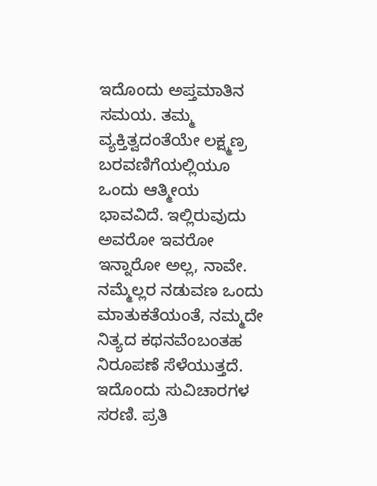ಇದೊಂದು ಅಪ್ತಮಾತಿನ ಸಮಯ. ತಮ್ಮ ವ್ಯಕ್ತಿತ್ವದಂತೆಯೇ ಲಕ್ಷ್ಮಣ್ರ ಬರವಣಿಗೆಯಲ್ಲಿಯೂ ಒಂದು ಆತ್ಮೀಯ ಭಾವವಿದೆ. ಇಲ್ಲಿರುವುದು ಅವರೋ ಇವರೋ ಇನ್ನಾರೋ ಅಲ್ಲ, ನಾವೇ. ನಮ್ಮೆಲ್ಲರ ನಡುವಣ ಒಂದು ಮಾತುಕತೆಯಂತೆ, ನಮ್ಮದೇ ನಿತ್ಯದ ಕಥನವೆಂಬಂತಹ ನಿರೂಪಣೆ ಸೆಳೆಯುತ್ತದೆ.
ಇದೊಂದು ಸುವಿಚಾರಗಳ ಸರಣಿ. ಪ್ರತಿ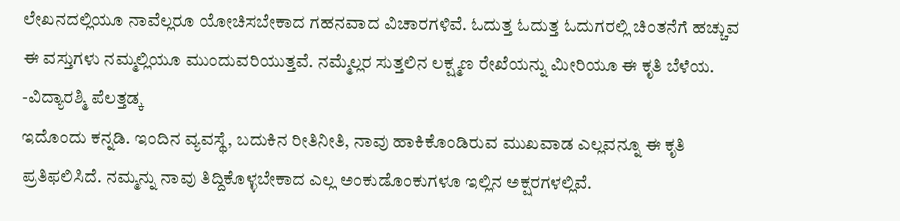ಲೇಖನದಲ್ಲಿಯೂ ನಾವೆಲ್ಲರೂ ಯೋಚಿಸಬೇಕಾದ ಗಹನವಾದ ವಿಚಾರಗಳಿವೆ. ಓದುತ್ತ ಓದುತ್ತ ಓದುಗರಲ್ಲಿ ಚಿಂತನೆಗೆ ಹಚ್ಚುವ ಈ ವಸ್ತುಗಳು ನಮ್ಮಲ್ಲಿಯೂ ಮುಂದುವರಿಯುತ್ತವೆ. ನಮ್ಮೆಲ್ಲರ ಸುತ್ತಲಿನ ಲಕ್ಷ್ಮಣ ರೇಖೆಯನ್ನು ಮೀರಿಯೂ ಈ ಕೃತಿ ಬೆಳೆಯ.
-ವಿದ್ಯಾರಶ್ಮಿ ಪೆಲತ್ತಡ್ಕ
ಇದೊಂದು ಕನ್ನಡಿ. ಇಂದಿನ ವ್ಯವಸ್ಥೆ, ಬದುಕಿನ ರೀತಿನೀತಿ, ನಾವು ಹಾಕಿಕೊಂಡಿರುವ ಮುಖವಾಡ ಎಲ್ಲವನ್ನೂ ಈ ಕೃತಿ ಪ್ರತಿಫಲಿಸಿದೆ. ನಮ್ಮನ್ನು ನಾವು ತಿದ್ದಿಕೊಳ್ಳಬೇಕಾದ ಎಲ್ಲ ಅಂಕುಡೊಂಕುಗಳೂ ಇಲ್ಲಿನ ಅಕ್ಷರಗಳಲ್ಲಿವೆ.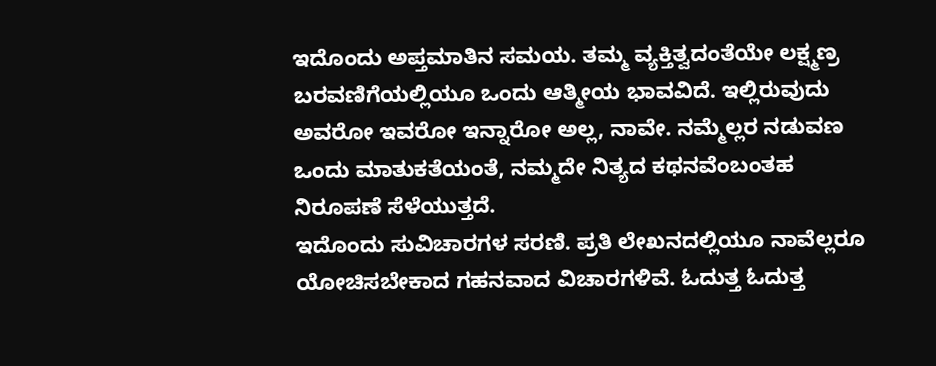ಇದೊಂದು ಅಪ್ತಮಾತಿನ ಸಮಯ. ತಮ್ಮ ವ್ಯಕ್ತಿತ್ವದಂತೆಯೇ ಲಕ್ಷ್ಮಣ್ರ ಬರವಣಿಗೆಯಲ್ಲಿಯೂ ಒಂದು ಆತ್ಮೀಯ ಭಾವವಿದೆ. ಇಲ್ಲಿರುವುದು ಅವರೋ ಇವರೋ ಇನ್ನಾರೋ ಅಲ್ಲ, ನಾವೇ. ನಮ್ಮೆಲ್ಲರ ನಡುವಣ ಒಂದು ಮಾತುಕತೆಯಂತೆ, ನಮ್ಮದೇ ನಿತ್ಯದ ಕಥನವೆಂಬಂತಹ ನಿರೂಪಣೆ ಸೆಳೆಯುತ್ತದೆ.
ಇದೊಂದು ಸುವಿಚಾರಗಳ ಸರಣಿ. ಪ್ರತಿ ಲೇಖನದಲ್ಲಿಯೂ ನಾವೆಲ್ಲರೂ ಯೋಚಿಸಬೇಕಾದ ಗಹನವಾದ ವಿಚಾರಗಳಿವೆ. ಓದುತ್ತ ಓದುತ್ತ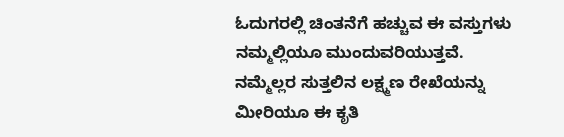ಓದುಗರಲ್ಲಿ ಚಿಂತನೆಗೆ ಹಚ್ಚುವ ಈ ವಸ್ತುಗಳು ನಮ್ಮಲ್ಲಿಯೂ ಮುಂದುವರಿಯುತ್ತವೆ. ನಮ್ಮೆಲ್ಲರ ಸುತ್ತಲಿನ ಲಕ್ಷ್ಮಣ ರೇಖೆಯನ್ನು ಮೀರಿಯೂ ಈ ಕೃತಿ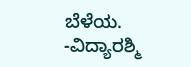ಬೆಳೆಯ.
-ವಿದ್ಯಾರಶ್ಮಿ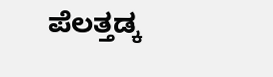ಪೆಲತ್ತಡ್ಕ